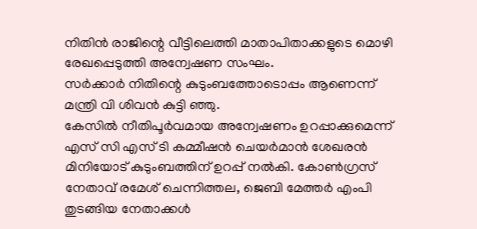നിതിൻ രാജിന്റെ വീട്ടിലെത്തി മാതാപിതാക്കളുടെ മൊഴി രേഖപ്പെടുത്തി അന്വേഷണ സംഘം.
സർക്കാർ നിതിന്റെ കുടുംബത്തോടൊപ്പം ആണെന്ന് മന്ത്രി വി ശിവൻ കുട്ടി ഞ്ഞു.
കേസിൽ നീതിപൂർവമായ അന്വേഷണം ഉറപ്പാക്കുമെന്ന്
എസ് സി എസ് ടി കമ്മീഷൻ ചെയർമാൻ ശേഖരൻ മിനിയോട് കുടുംബത്തിന് ഉറപ്പ് നൽകി. കോൺഗ്രസ് നേതാവ് രമേശ് ചെന്നിത്തല, ജെബി മേത്തർ എംപി തുടങ്ങിയ നേതാക്കൾ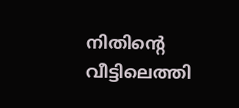നിതിന്റെ വീട്ടിലെത്തി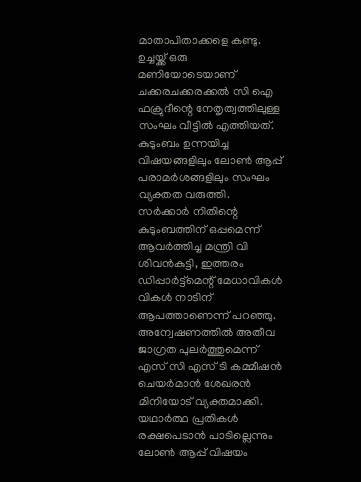മാതാപിതാക്കളെ കണ്ടു.
ഉച്ചയ്ക്ക് ഒരു മണിയോടെയാണ് ചക്കരചക്കരക്കൽ സി ഐ ഫക്രുദീന്റെ നേതൃത്വത്തിലുള്ള സംഘം വീട്ടിൽ എത്തിയത്. കുടുംബം ഉന്നയിച്ച വിഷയങ്ങളിലും ലോൺ ആപ്പ് പരാമർശങ്ങളിലും സംഘം വ്യക്തത വരുത്തി. സർക്കാർ നിതിന്റെ കുടുംബത്തിന് ഒപ്പമെന്ന് ആവർത്തിച്ച മന്ത്രി വി ശിവൻകുട്ടി, ഇത്തരം ഡിപ്പാർട്ട്മെന്റ് മേധാവികൾ വികൾ നാടിന് ആപത്താണെന്ന് പറഞ്ഞു.
അന്വേഷണത്തിൽ അതീവ ജാഗ്രത പുലർത്തുമെന്ന് എസ് സി എസ് ടി കമ്മീഷൻ ചെയർമാൻ ശേഖരൻ മിനിയോട് വ്യക്തമാക്കി.
യഥാർത്ഥ പ്രതികൾ രക്ഷപെടാൻ പാടില്ലെന്നും ലോൺ ആപ്പ് വിഷയം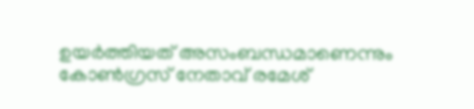ഉയർത്തിയത് അസംബന്ധമാണെന്നും കോൺഗ്രസ് നേതാവ് രമേശ്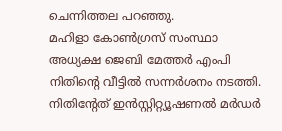ചെന്നിത്തല പറഞ്ഞു.
മഹിളാ കോൺഗ്രസ് സംസ്ഥാ അധ്യക്ഷ ജെബി മേത്തർ എംപി നിതിന്റെ വീട്ടിൽ സന്നർശനം നടത്തി.
നിതിൻ്റേത് ഇൻസ്റ്റിറ്റ്യൂഷണൽ മർഡർ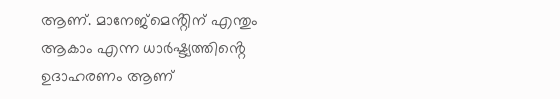ആണ്. മാനേജ്മെൻ്റിന് എന്തും ആകാം എന്ന ധാർഷ്ട്യത്തിൻ്റെ ഉദാഹരണം ആണ്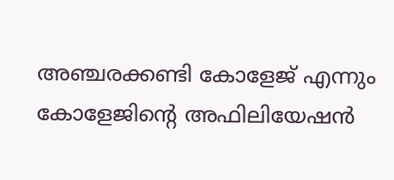അഞ്ചരക്കണ്ടി കോളേജ് എന്നും
കോളേജിൻ്റെ അഫിലിയേഷൻ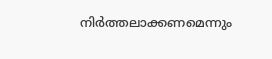നിർത്തലാക്കണമെന്നും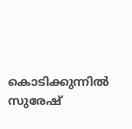കൊടിക്കുന്നിൽ സുരേഷ്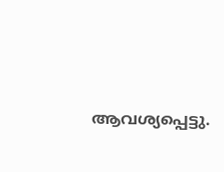ആവശ്യപ്പെട്ടു.